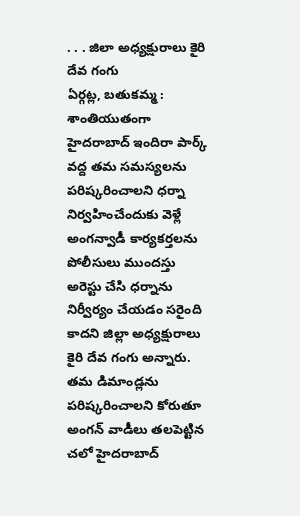. . . జిలా అధ్యక్షురాలు కైరి దేవ గంగు
ఏర్గట్ల, బతుకమ్మ :
శాంతియుతంగా హైదరాబాద్ ఇందిరా పార్క్ వద్ద తమ సమస్యలను పరిష్కరించాలని ధర్నా నిర్వహించేందుకు వెళ్లే అంగన్వాడీ కార్యకర్తలను పోలీసులు ముందస్తు అరెస్టు చేసి ధర్నాను నిర్వీర్యం చేయడం సరైంది కాదని జిల్లా అధ్యక్షురాలు కైరి దేవ గంగు అన్నారు. తమ డిమాండ్లను పరిష్కరించాలని కోరుతూ అంగన్ వాడీలు తలపెట్టిన చలో హైదరాబాద్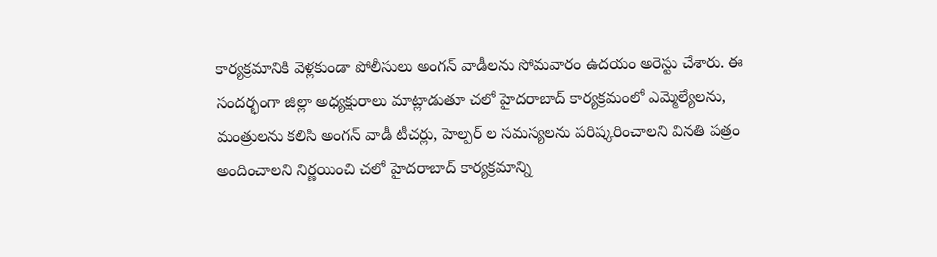కార్యక్రమానికి వెళ్లకుండా పోలీసులు అంగన్ వాడీలను సోమవారం ఉదయం అరెస్టు చేశారు. ఈ సందర్భంగా జిల్లా అధ్యక్షురాలు మాట్లాడుతూ చలో హైదరాబాద్ కార్యక్రమంలో ఎమ్మెల్యేలను, మంత్రులను కలిసి అంగన్ వాడీ టీచర్లు, హెల్పర్ ల సమస్యలను పరిష్కరించాలని వినతి పత్రం అందించాలని నిర్ణయించి చలో హైదరాబాద్ కార్యక్రమాన్ని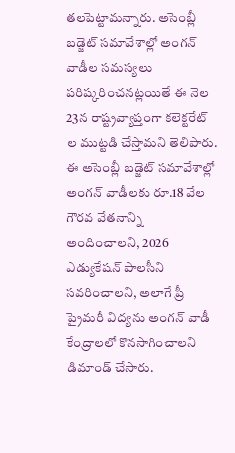తలపెట్టామన్నారు. అసెంబ్లీ బడ్జెట్ సమావేశాల్లో అంగన్ వాడీల సమస్యలు పరిష్కరించనట్లయితే ఈ నెల 23న రాష్ట్రవ్యాప్తంగా కలెక్టరేట్ ల ముట్టడి చేస్తామని తెలిపారు. ఈ అసెంబ్లీ బడ్జెట్ సమావేశాల్లో అంగన్ వాడీలకు రూ.18 వేల గౌరవ వేతనాన్ని అందించాలని, 2026 ఎడ్యుకేషన్ పాలసీని సవరించాలని, అలాగే ప్రీ ప్రైమరీ విద్యను అంగన్ వాడీ కేంద్రాలలో కొనసాగించాలని డిమాండ్ చేసారు.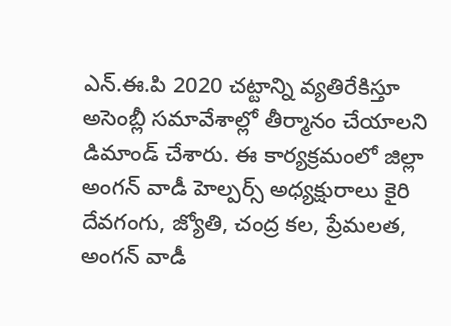ఎన్.ఈ.పి 2020 చట్టాన్ని వ్యతిరేకిస్తూ అసెంబ్లీ సమావేశాల్లో తీర్మానం చేయాలని డిమాండ్ చేశారు. ఈ కార్యక్రమంలో జిల్లా అంగన్ వాడీ హెల్పర్స్ అధ్యక్షురాలు కైరి దేవగంగు, జ్యోతి, చంద్ర కల, ప్రేమలత, అంగన్ వాడీ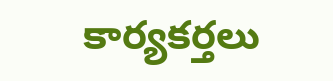కార్యకర్తలు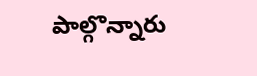పాల్గొన్నారు